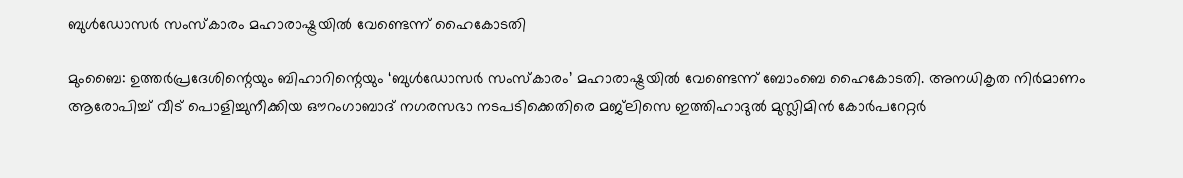ബുൾഡോസർ സംസ്കാരം മഹാരാഷ്ട്രയിൽ വേണ്ടെന്ന് ഹൈകോടതി

മുംബൈ: ഉത്തർപ്രദേശിന്റെയും ബിഹാറിന്റെയും ‘ബുൾഡോസർ സംസ്കാരം’ മഹാരാഷ്ട്രയിൽ വേണ്ടെന്ന് ബോംബെ ഹൈകോടതി. അനധികൃത നിർമാണം ആരോപിച്ച് വീട് പൊളിച്ചുനീക്കിയ ഔറംഗാബാദ് നഗരസഭാ നടപടിക്കെതിരെ മജ്‍ലിസെ ഇത്തിഹാദുൽ മുസ്ലിമിൻ കോർപറേറ്റർ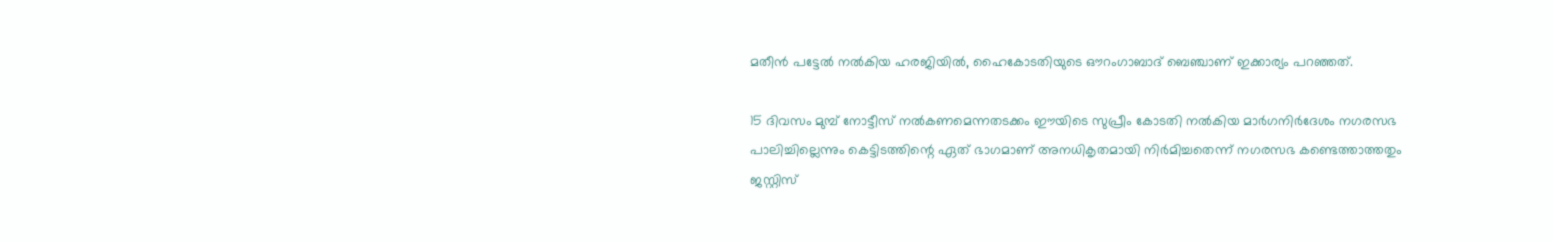മതീൻ പട്ടേൽ നൽകിയ ഹരജിയിൽ, ഹൈകോടതിയുടെ ഔറംഗാബാദ് ബെഞ്ചാണ് ഇക്കാര്യം പറഞ്ഞത്.

15 ദിവസം മുമ്പ് നോട്ടീസ് നൽകണമെന്നതടക്കം ഈയിടെ സുപ്രീം കോടതി നൽകിയ മാർഗനിർദേശം നഗരസഭ പാലിച്ചില്ലെന്നും കെട്ടിടത്തിന്റെ ഏത് ഭാഗമാണ് അനധികൃതമായി നിർമിച്ചതെന്ന് നഗരസഭ കണ്ടെത്താത്തതും ജസ്റ്റിസ്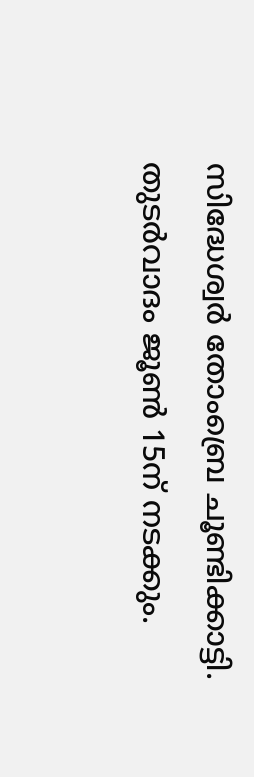സിദ്ധേശ്വർ തോംബ്രെ ചൂണ്ടിക്കാട്ടി. തുടർവാദം ജൂൺ 15ന് നടക്കും.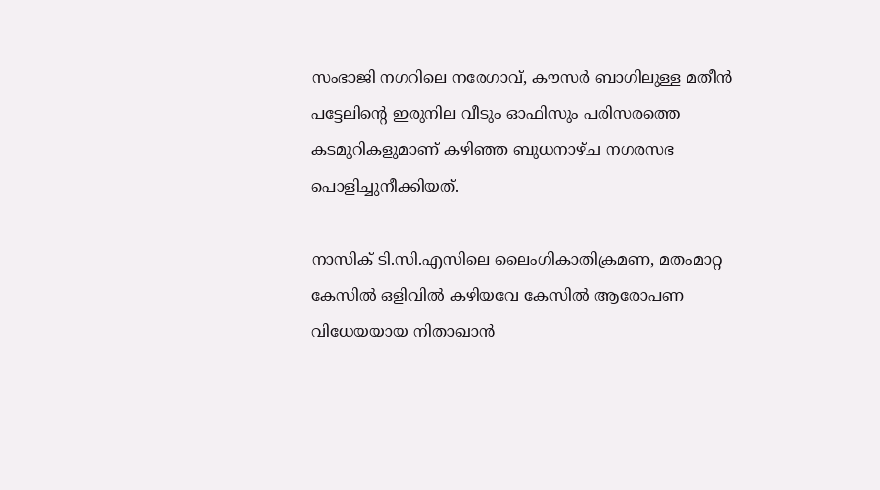സംഭാജി നഗറിലെ നരേഗാവ്, കൗസർ ബാഗിലുള്ള മതീൻ പട്ടേലിന്റെ ഇരുനില വീടും ഓഫിസും പരിസരത്തെ കടമുറികളുമാണ് കഴിഞ്ഞ ബുധനാഴ്ച നഗരസഭ പൊളിച്ചുനീക്കിയത്.

നാസിക് ടി.സി.എസിലെ ലൈംഗികാതിക്രമണ, മതംമാറ്റ കേസിൽ ഒളിവിൽ കഴിയവേ കേസിൽ ആരോപണ വിധേയയായ നിതാഖാൻ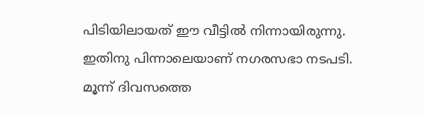പിടിയിലായത് ഈ വീട്ടിൽ നിന്നായിരുന്നു. ഇതിനു പിന്നാലെയാണ് നഗരസഭാ നടപടി. മൂന്ന് ദിവസത്തെ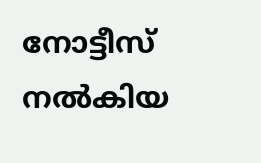നോട്ടീസ് നൽകിയ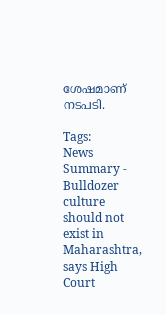ശേഷമാണ് നടപടി.

Tags:
News Summary - Bulldozer culture should not exist in Maharashtra, says High Court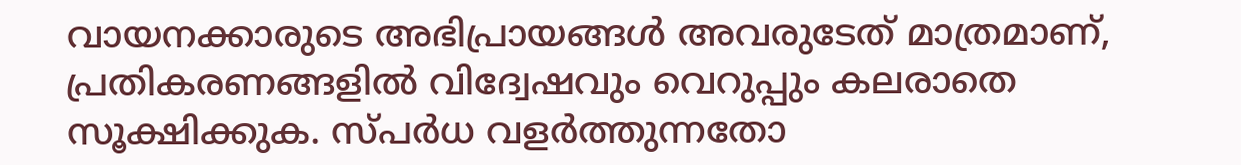വായനക്കാരുടെ അഭിപ്രായങ്ങള്‍ അവരുടേത് മാത്രമാണ്, പ്രതികരണങ്ങളിൽ വിദ്വേഷവും വെറുപ്പും കലരാതെ സൂക്ഷിക്കുക. സ്പർധ വളർത്തുന്നതോ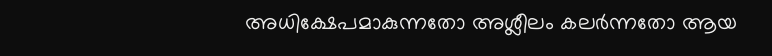അധിക്ഷേപമാകുന്നതോ അശ്ലീലം കലർന്നതോ ആയ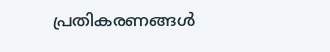പ്രതികരണങ്ങൾ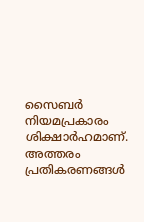സൈബർ നിയമപ്രകാരം ശിക്ഷാർഹമാണ്. അത്തരം പ്രതികരണങ്ങൾ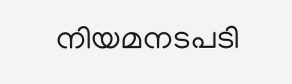നിയമനടപടി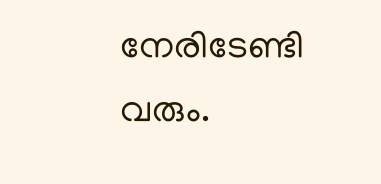നേരിടേണ്ടി വരും.